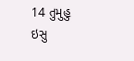14 તુમુહુ ઇસુ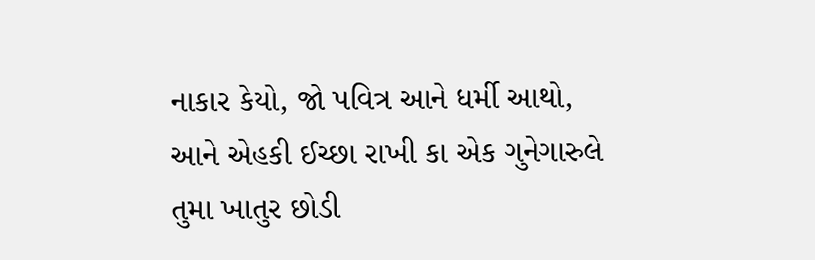નાકાર કેયો, જો પવિત્ર આને ધર્મી આથો, આને એહકી ઈચ્છા રાખી કા એક ગુનેગારુલે તુમા ખાતુર છોડી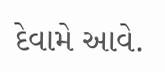દેવામે આવે.